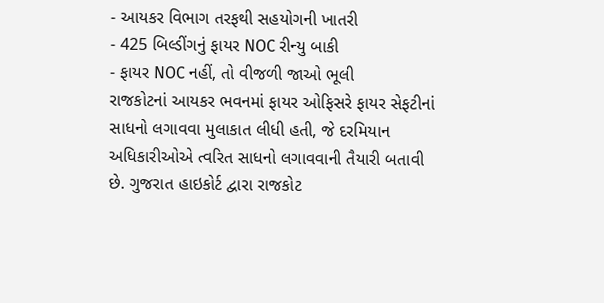- આયકર વિભાગ તરફથી સહયોગની ખાતરી
- 425 બિલ્ડીંગનું ફાયર NOC રીન્યુ બાકી
- ફાયર NOC નહીં, તો વીજળી જાઓ ભૂલી
રાજકોટનાં આયકર ભવનમાં ફાયર ઓફિસરે ફાયર સેફટીનાં સાધનો લગાવવા મુલાકાત લીધી હતી, જે દરમિયાન અધિકારીઓએ ત્વરિત સાધનો લગાવવાની તૈયારી બતાવી છે. ગુજરાત હાઇકોર્ટ દ્વારા રાજકોટ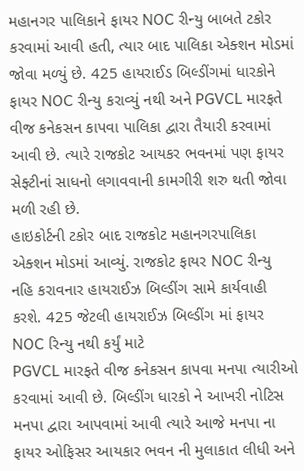મહાનગર પાલિકાને ફાયર NOC રીન્યુ બાબતે ટકોર કરવામાં આવી હતી, ત્યાર બાદ પાલિકા એક્શન મોડમાં જોવા મળ્યું છે. 425 હાયરાઈડ બિલ્ડીંગમાં ધારકોને ફાયર NOC રીન્યુ કરાવ્યું નથી અને PGVCL મારફતે વીજ કનેકસન કાપવા પાલિકા દ્વારા તૈયારી કરવામાં આવી છે. ત્યારે રાજકોટ આયકર ભવનમાં પણ ફાયર સેફ્ટીનાં સાધનો લગાવવાની કામગીરી શરુ થતી જોવા મળી રહી છે.
હાઇકોર્ટની ટકોર બાદ રાજકોટ મહાનગરપાલિકા એક્શન મોડમાં આવ્યું. રાજકોટ ફાયર NOC રીન્યુ નહિ કરાવનાર હાયરાઈઝ બિલ્ડીંગ સામે કાર્યવાહી કરશે. 425 જેટલી હાયરાઈઝ બિલ્ડીંગ માં ફાયર NOC રિન્યુ નથી કર્યું માટે
PGVCL મારફતે વીજ કનેકસન કાપવા મનપા ત્યારીઓ કરવામાં આવી છે. બિલ્ડીંગ ધારકો ને આખરી નોટિસ મનપા દ્વારા આપવામાં આવી ત્યારે આજે મનપા ના ફાયર ઓફિસર આયકાર ભવન ની મુલાકાત લીધી અને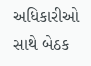અધિકારીઓ સાથે બેઠક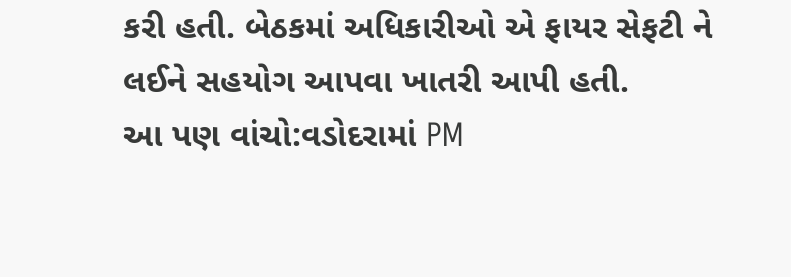કરી હતી. બેઠકમાં અધિકારીઓ એ ફાયર સેફટી ને લઈને સહયોગ આપવા ખાતરી આપી હતી.
આ પણ વાંચો:વડોદરામાં PM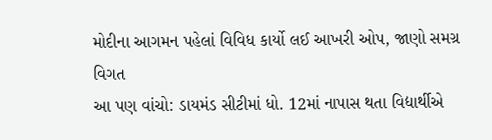મોદીના આગમન પહેલાં વિવિધ કાર્યો લઈ આખરી ઓપ, જાણો સમગ્ર વિગત
આ પણ વાંચો: ડાયમંડ સીટીમાં ધો. 12માં નાપાસ થતા વિદ્યાર્થીએ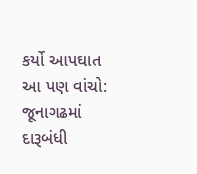કર્યો આપઘાત
આ પણ વાંચો: જૂનાગઢમાં દારૂબંધી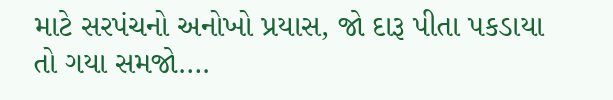માટે સરપંચનો અનોખો પ્રયાસ, જો દારૂ પીતા પકડાયા તો ગયા સમજો….